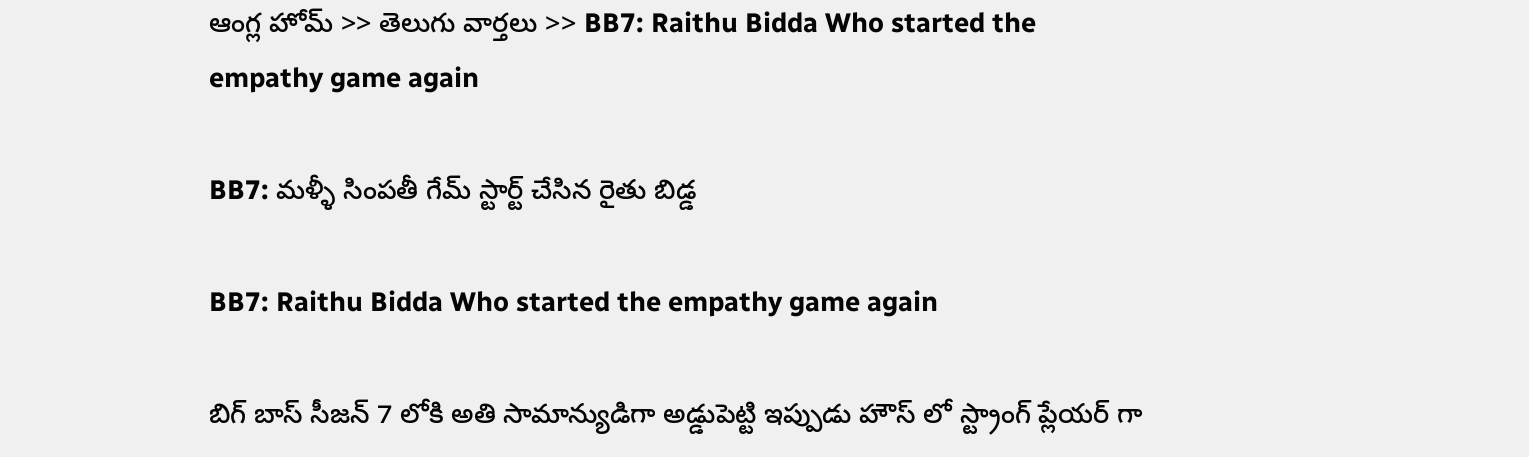ఆంగ్ల హోమ్ >> తెలుగు వార్తలు >> BB7: Raithu Bidda Who started the empathy game again

BB7: మళ్ళీ సింపతీ గేమ్ స్టార్ట్ చేసిన రైతు బిడ్డ

BB7: Raithu Bidda Who started the empathy game again

బిగ్ బాస్ సీజన్ 7 లోకి అతి సామాన్యుడిగా అడ్డుపెట్టి ఇప్పుడు హౌస్ లో స్ట్రాంగ్ ప్లేయర్ గా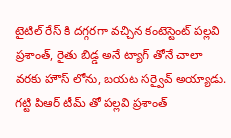టైటిల్ రేస్ కి దగ్గరగా వచ్చిన కంటెస్టెంట్ పల్లవి ప్రశాంత్, రైతు బిడ్డ అనే ట్యాగ్ తోనే చాలా వరకు హౌస్ లోను, బయట సర్వైవ్ అయ్యాడు. గట్టి పిఆర్ టీమ్ తో పల్లవి ప్రశాంత్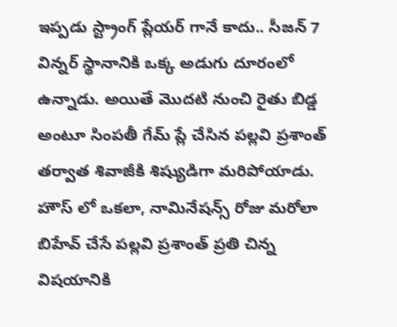ఇప్పడు స్ట్రాంగ్ ప్లేయర్ గానే కాదు.. సీజన్ 7 విన్నర్ స్థానానికి ఒక్క అడుగు దూరంలో ఉన్నాడు. అయితే మొదటి నుంచి రైతు బిడ్డ అంటూ సింపతీ గేమ్ ప్లే చేసిన పల్లవి ప్రశాంత్ తర్వాత శివాజీకి శిష్యుడిగా మరిపోయాడు. హౌస్ లో ఒకలా, నామినేషన్స్ రోజు మరోలా బిహేవ్ చేసే పల్లవి ప్రశాంత్ ప్రతి చిన్న విషయానికి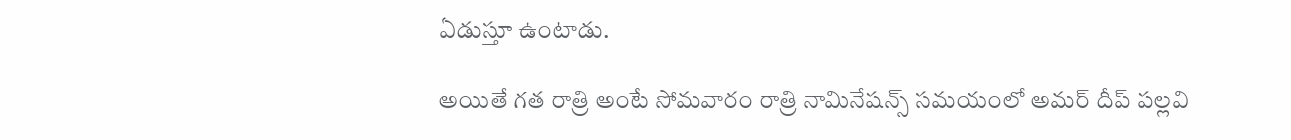ఏడుస్తూ ఉంటాడు.

అయితే గత రాత్రి అంటే సోమవారం రాత్రి నామినేషన్స్ సమయంలో అమర్ దీప్ పల్లవి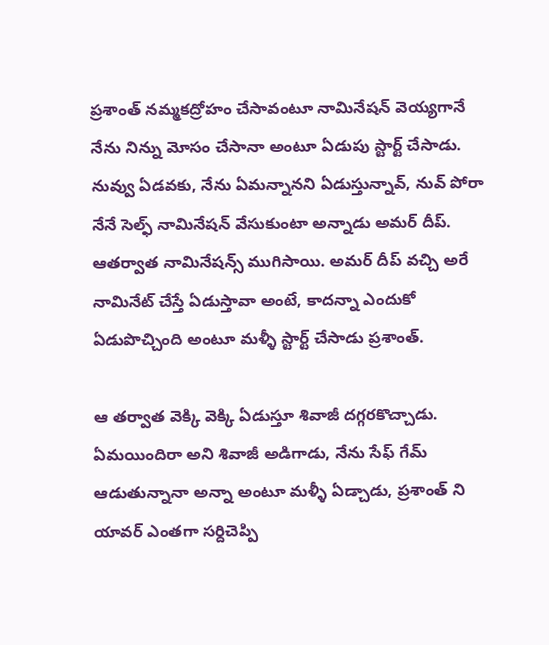ప్రశాంత్ నమ్మకద్రోహం చేసావంటూ నామినేషన్ వెయ్యగానే నేను నిన్ను మోసం చేసానా అంటూ ఏడుపు స్టార్ట్ చేసాడు. నువ్వు ఏడవకు, నేను ఏమన్నానని ఏడుస్తున్నావ్, నువ్ పోరా నేనే సెల్ఫ్ నామినేషన్ వేసుకుంటా అన్నాడు అమర్ దీప్. ఆతర్వాత నామినేషన్స్ ముగిసాయి. అమర్ దీప్ వచ్చి అరే నామినేట్ చేస్తే ఏడుస్తావా అంటే, కాదన్నా ఎందుకో ఏడుపొచ్చింది అంటూ మళ్ళీ స్టార్ట్ చేసాడు ప్రశాంత్.

ఆ తర్వాత వెక్కి వెక్కి ఏడుస్తూ శివాజీ దగ్గరకొచ్చాడు. ఏమయిందిరా అని శివాజీ అడిగాడు, నేను సేఫ్ గేమ్ ఆడుతున్నానా అన్నా అంటూ మళ్ళీ ఏడ్చాడు, ప్రశాంత్ ని యావర్ ఎంతగా సర్దిచెప్పి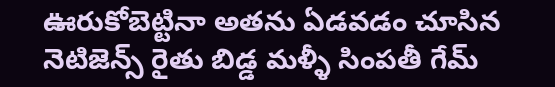ఊరుకోబెట్టినా అతను ఏడవడం చూసిన నెటిజెన్స్ రైతు బిడ్డ మళ్ళీ సింపతీ గేమ్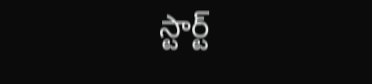స్టార్ట్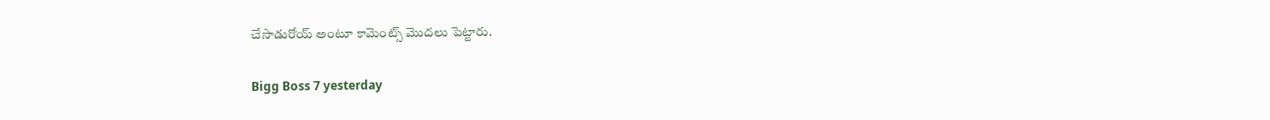చేసాడురోయ్ అంటూ కామెంట్స్ మొదలు పెట్టారు.

Bigg Boss 7 yesterday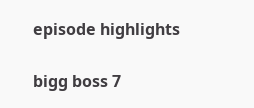episode highlights

bigg boss 7